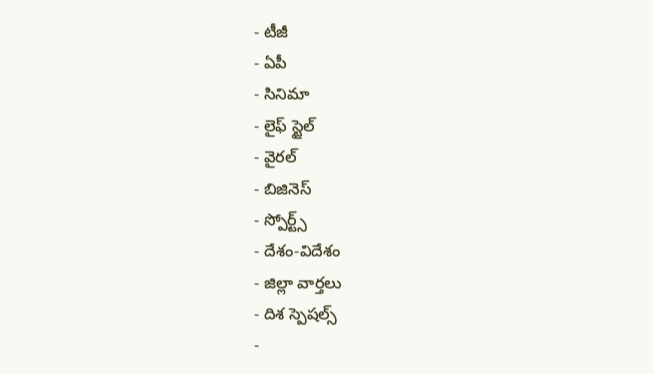- టీజీ
- ఏపీ
- సినిమా
- లైఫ్ స్టైల్
- వైరల్
- బిజినెస్
- స్పోర్ట్స్
- దేశం-విదేశం
- జిల్లా వార్తలు
- దిశ స్పెషల్స్
-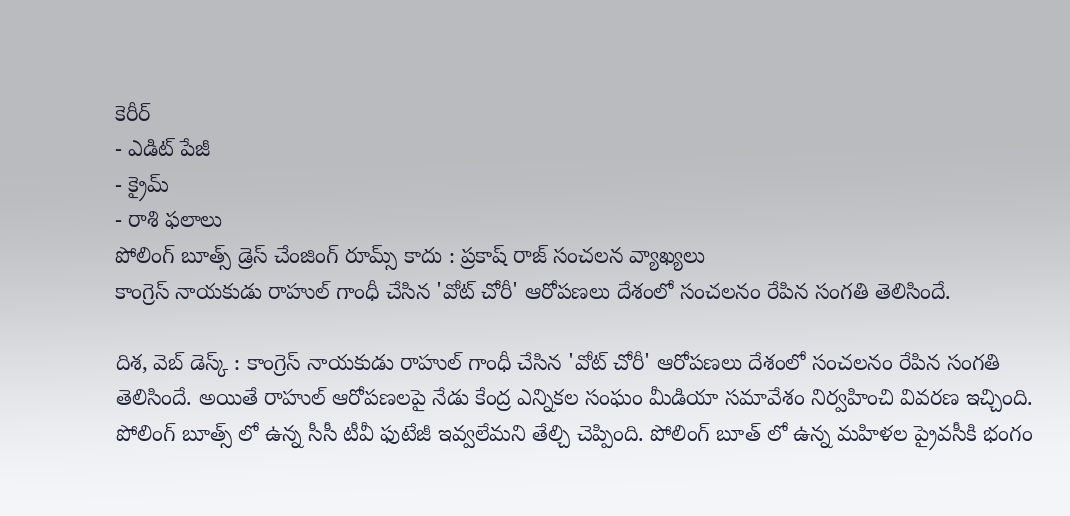కెరీర్
- ఎడిట్ పేజీ
- క్రైమ్
- రాశి ఫలాలు
పోలింగ్ బూత్స్ డ్రెస్ చేంజింగ్ రూమ్స్ కాదు : ప్రకాష్ రాజ్ సంచలన వ్యాఖ్యలు
కాంగ్రెస్ నాయకుడు రాహుల్ గాంధీ చేసిన 'వోట్ చోరీ' ఆరోపణలు దేశంలో సంచలనం రేపిన సంగతి తెలిసిందే.

దిశ, వెబ్ డెస్క్ : కాంగ్రెస్ నాయకుడు రాహుల్ గాంధీ చేసిన 'వోట్ చోరీ' ఆరోపణలు దేశంలో సంచలనం రేపిన సంగతి తెలిసిందే. అయితే రాహుల్ ఆరోపణలపై నేడు కేంద్ర ఎన్నికల సంఘం మీడియా సమావేశం నిర్వహించి వివరణ ఇచ్చింది. పోలింగ్ బూత్స్ లో ఉన్న సీసీ టీవీ ఫుటేజీ ఇవ్వలేమని తేల్చి చెప్పింది. పోలింగ్ బూత్ లో ఉన్న మహిళల ప్రైవసీకి భంగం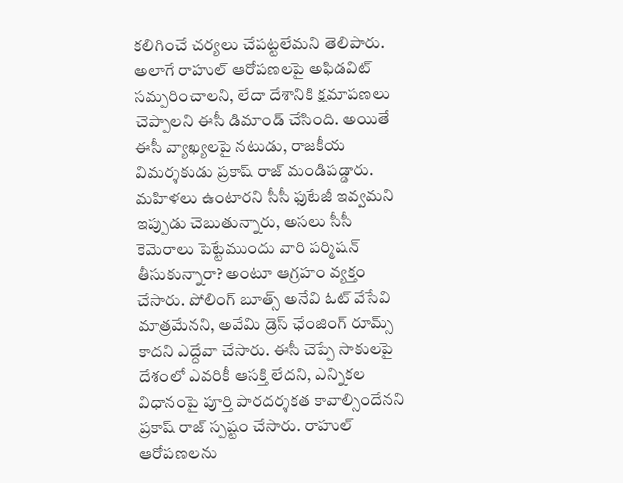కలిగించే చర్యలు చేపట్టలేమని తెలిపారు. అలాగే రాహుల్ ఆరోపణలపై అఫిడవిట్ సమ్పరించాలని, లేదా దేశానికి క్షమాపణలు చెప్పాలని ఈసీ డిమాండ్ చేసింది. అయితే ఈసీ వ్యాఖ్యలపై నటుడు, రాజకీయ విమర్శకుడు ప్రకాష్ రాజ్ మండిపడ్డారు.
మహిళలు ఉంటారని సీసీ ఫుటేజీ ఇవ్వమని ఇప్పుడు చెబుతున్నారు, అసలు సీసీ కెమెరాలు పెట్టేముందు వారి పర్మిషన్ తీసుకున్నారా? అంటూ ఆగ్రహం వ్యక్తం చేసారు. పోలింగ్ బూత్స్ అనేవి ఓట్ వేసేవి మాత్రమేనని, అవేమి డ్రెస్ ఛేంజింగ్ రూమ్స్ కాదని ఎద్దేవా చేసారు. ఈసీ చెప్పే సాకులపై దేశంలో ఎవరికీ ఆసక్తి లేదని, ఎన్నికల విధానంపై పూర్తి పారదర్శకత కావాల్సిందేనని ప్రకాష్ రాజ్ స్పష్టం చేసారు. రాహుల్ ఆరోపణలను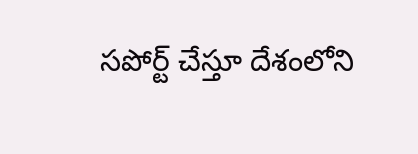సపోర్ట్ చేస్తూ దేశంలోని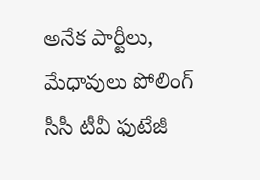అనేక పార్టీలు, మేధావులు పోలింగ్ సీసీ టీవీ ఫుటేజీ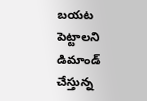బయట పెట్టాలని డిమాండ్ చేస్తున్న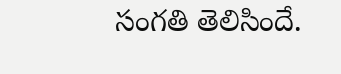సంగతి తెలిసిందే.